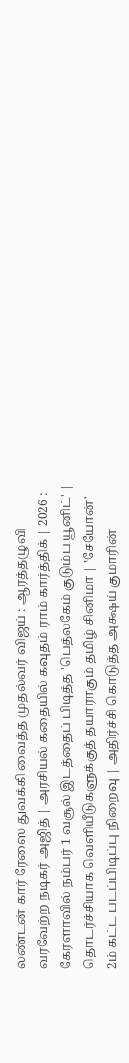லண்டன் கார் ரேஸை துவக்கி வைத்த முதல்வர் விஜய் : ஆரத்தழுவி வரவேற்ற நடிகர் அஜித் | அரசியல் கதையில் கவுதம் ராம் கார்த்திக் | 2026 : கேரளாவில் நம்பர் 1 வசூல் இடத்தைப் பிடித்த 'பெத்லகேம் குடும்ப யூனிட்' | தொடர்ச்சியாக வெளியீடுகளுக்குத் தயாராகும் தமிழ் சினிமா | ‛சேயோன்' 2ம் கட்ட படப்பிடிப்பு நிறைவு | அதிர்ச்சி கொடுத்த அக்ஷய் குமாரின்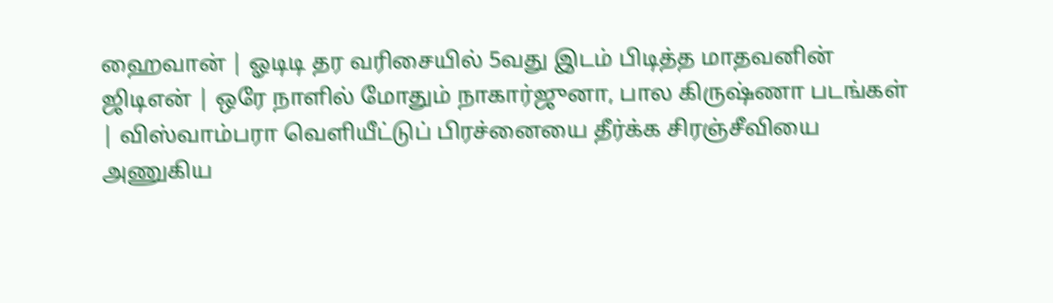ஹைவான் | ஓடிடி தர வரிசையில் 5வது இடம் பிடித்த மாதவனின் ஜிடிஎன் | ஒரே நாளில் மோதும் நாகார்ஜுனா, பால கிருஷ்ணா படங்கள் | விஸ்வாம்பரா வெளியீட்டுப் பிரச்னையை தீர்க்க சிரஞ்சீவியை அணுகிய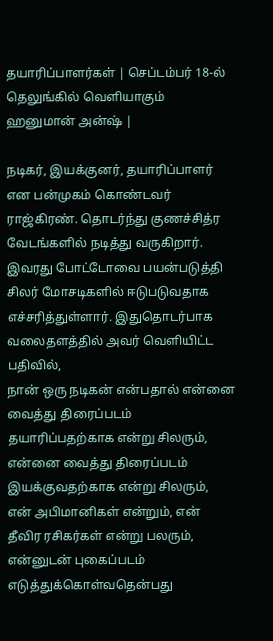தயாரிப்பாளர்கள் | செப்டம்பர் 18-ல் தெலுங்கில் வெளியாகும் ஹனுமான் அன்ஷ் |

நடிகர், இயக்குனர், தயாரிப்பாளர் என பன்முகம் கொண்டவர் ராஜ்கிரண். தொடர்ந்து குணச்சித்ர வேடங்களில் நடித்து வருகிறார். இவரது போட்டோவை பயன்படுத்தி சிலர் மோசடிகளில் ஈடுபடுவதாக எச்சரித்துள்ளார். இதுதொடர்பாக வலைதளத்தில் அவர் வெளியிட்ட பதிவில்,
நான் ஒரு நடிகன் என்பதால் என்னை வைத்து திரைப்படம் தயாரிப்பதற்காக என்று சிலரும், என்னை வைத்து திரைப்படம் இயக்குவதற்காக என்று சிலரும், என் அபிமானிகள் என்றும், என் தீவிர ரசிகர்கள் என்று பலரும், என்னுடன் புகைப்படம் எடுத்துக்கொள்வதென்பது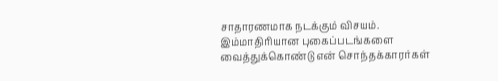சாதாரணமாக நடக்கும் விசயம்.
இம்மாதிரியான புகைப்படங்களை வைத்துக்கொண்டு என் சொந்தக்காரர்கள்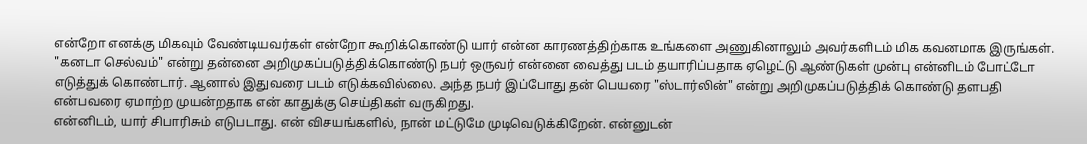என்றோ எனக்கு மிகவும் வேண்டியவர்கள் என்றோ கூறிக்கொண்டு யார் என்ன காரணத்திற்காக உங்களை அணுகினாலும் அவர்களிடம் மிக கவனமாக இருங்கள்.
"கனடா செல்வம்" என்று தன்னை அறிமுகப்படுத்திக்கொண்டு நபர் ஒருவர் என்னை வைத்து படம் தயாரிப்பதாக ஏழெட்டு ஆண்டுகள் முன்பு என்னிடம் போட்டோ எடுத்துக் கொண்டார். ஆனால் இதுவரை படம் எடுக்கவில்லை. அந்த நபர் இப்போது தன் பெயரை "ஸ்டார்லின்" என்று அறிமுகப்படுத்திக் கொண்டு தளபதி என்பவரை ஏமாற்ற முயன்றதாக என் காதுக்கு செய்திகள் வருகிறது.
என்னிடம், யார் சிபாரிசும் எடுபடாது. என் விசயங்களில், நான் மட்டுமே முடிவெடுக்கிறேன். என்னுடன்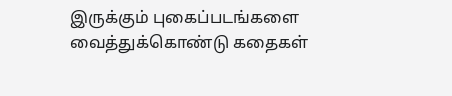இருக்கும் புகைப்படங்களை வைத்துக்கொண்டு கதைகள்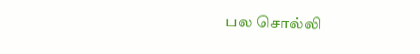பல சொல்லி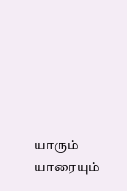யாரும் யாரையும்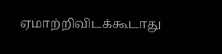ஏமாற்றிவிடக்கூடாது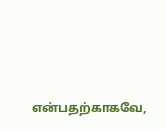என்பதற்காகவே,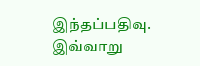இந்தப்பதிவு.
இவ்வாறு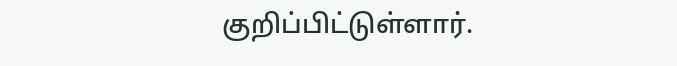குறிப்பிட்டுள்ளார்.